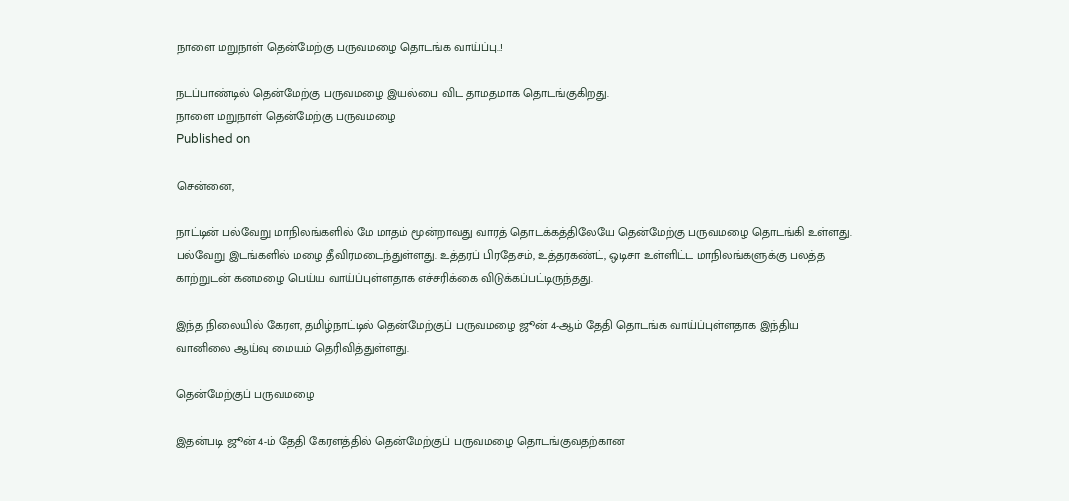நாளை மறுநாள் தென்மேற்கு பருவமழை தொடங்க வாய்ப்பு..!

நடப்பாண்டில் தென்மேற்கு பருவமழை இயல்பை விட தாமதமாக தொடங்குகிறது.
நாளை மறுநாள் தென்மேற்கு பருவமழை
Published on

சென்னை,

நாட்டின் பல்வேறு மாநிலங்களில் மே மாதம் மூன்றாவது வாரத் தொடக்கத்திலேயே தென்மேற்கு பருவமழை தொடங்கி உள்ளது. பல்வேறு இடங்களில் மழை தீவிரமடைந்துள்ளது. உத்தரப் பிரதேசம், உத்தரகண்ட், ஒடிசா உள்ளிட்ட மாநிலங்களுக்கு பலத்த காற்றுடன் கனமழை பெய்ய வாய்ப்புள்ளதாக எச்சரிக்கை விடுக்கப்பட்டிருந்தது.

இந்த நிலையில் கேரள, தமிழ்நாட்டில் தென்மேற்குப் பருவமழை ஜூன் 4-ஆம் தேதி தொடங்க வாய்ப்புள்ளதாக இந்திய வானிலை ஆய்வு மையம் தெரிவித்துள்ளது.

தென்மேற்குப் பருவமழை

இதன்படி ஜூன் 4-ம் தேதி கேரளத்தில் தென்மேற்குப் பருவமழை தொடங்குவதற்கான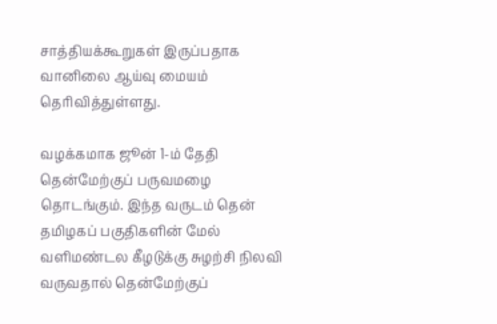சாத்தியக்கூறுகள் இருப்பதாக வானிலை ஆய்வு மையம் தெரிவித்துள்ளது.

வழக்கமாக ஜூன் 1-ம் தேதி தென்மேற்குப் பருவமழை தொடங்கும். இந்த வருடம் தென் தமிழகப் பகுதிகளின் மேல் வளிமண்டல கீழடுக்கு சுழற்சி நிலவி வருவதால் தென்மேற்குப்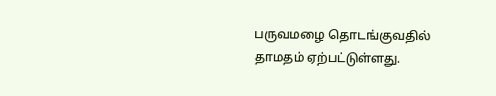பருவமழை தொடங்குவதில் தாமதம் ஏற்பட்டுள்ளது.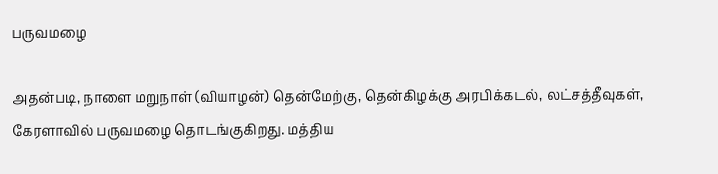பருவமழை

அதன்படி, நாளை மறுநாள் (வியாழன்) தென்மேற்கு, தென்கிழக்கு அரபிக்கடல், லட்சத்தீவுகள், கேரளாவில் பருவமழை தொடங்குகிறது. மத்திய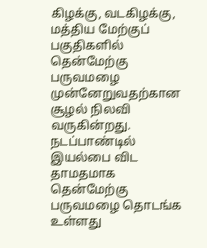கிழக்கு, வடகிழக்கு, மத்திய மேற்குப் பகுதிகளில் தென்மேற்கு பருவமழை முன்னேறுவதற்கான சூழல் நிலவி வருகின்றது. நடப்பாண்டில் இயல்பை விட தாமதமாக தென்மேற்கு பருவமழை தொடங்க உள்ளது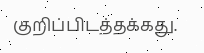குறிப்பிடத்தக்கது.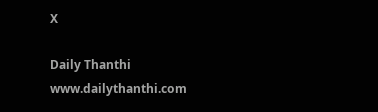X

Daily Thanthi
www.dailythanthi.com